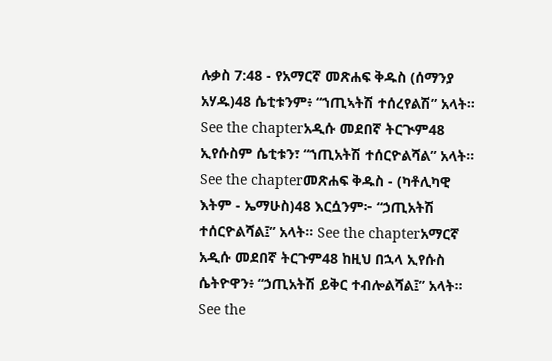ሉቃስ 7:48 - የአማርኛ መጽሐፍ ቅዱስ (ሰማንያ አሃዱ)48 ሴቲቱንም፥ “ኀጢኣትሽ ተሰረየልሽ” አላት። See the chapterአዲሱ መደበኛ ትርጒም48 ኢየሱስም ሴቲቱን፣ “ኀጢአትሽ ተሰርዮልሻል” አላት። See the chapterመጽሐፍ ቅዱስ - (ካቶሊካዊ እትም - ኤማሁስ)48 እርሷንም፦ “ኃጢአትሽ ተሰርዮልሻል፤” አላት። See the chapterአማርኛ አዲሱ መደበኛ ትርጉም48 ከዚህ በኋላ ኢየሱስ ሴትዮዋን፥ “ኃጢአትሽ ይቅር ተብሎልሻል፤” አላት። See the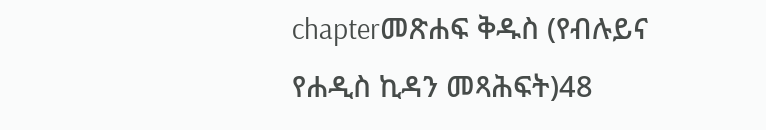chapterመጽሐፍ ቅዱስ (የብሉይና የሐዲስ ኪዳን መጻሕፍት)48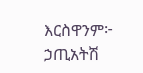እርስዋንም፦ ኃጢአትሽ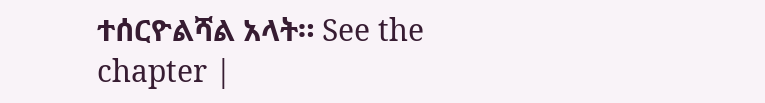ተሰርዮልሻል አላት። See the chapter |